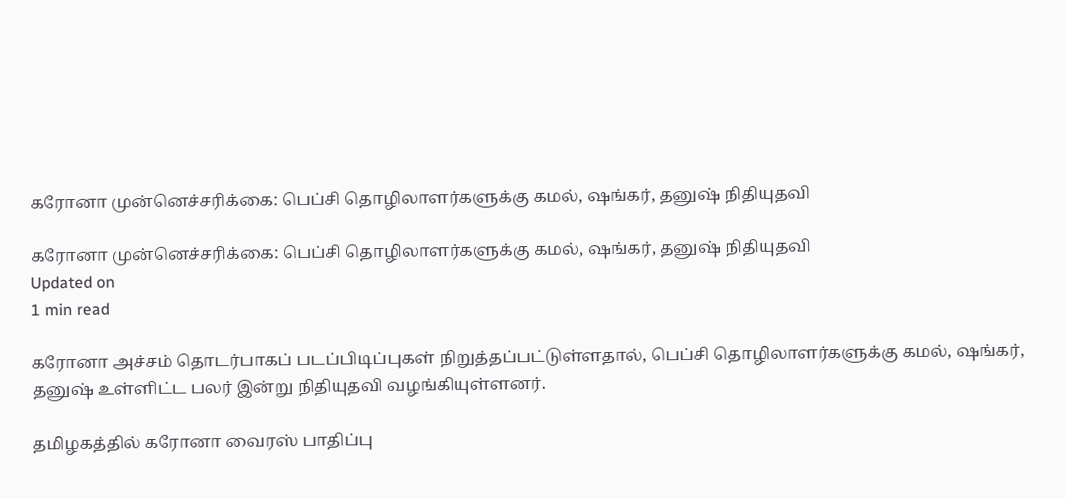கரோனா முன்னெச்சரிக்கை: பெப்சி தொழிலாளர்களுக்கு கமல், ஷங்கர், தனுஷ் நிதியுதவி

கரோனா முன்னெச்சரிக்கை: பெப்சி தொழிலாளர்களுக்கு கமல், ஷங்கர், தனுஷ் நிதியுதவி
Updated on
1 min read

கரோனா அச்சம் தொடர்பாகப் படப்பிடிப்புகள் நிறுத்தப்பட்டுள்ளதால், பெப்சி தொழிலாளர்களுக்கு கமல், ஷங்கர், தனுஷ் உள்ளிட்ட பலர் இன்று நிதியுதவி வழங்கியுள்ளனர்.

தமிழகத்தில் கரோனா வைரஸ் பாதிப்பு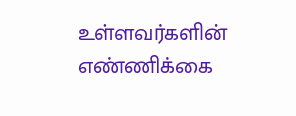உள்ளவர்களின் எண்ணிக்கை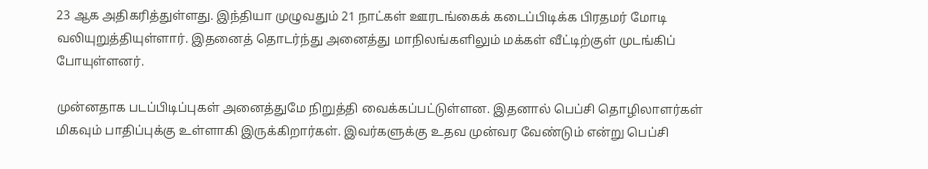23 ஆக அதிகரித்துள்ளது. இந்தியா முழுவதும் 21 நாட்கள் ஊரடங்கைக் கடைப்பிடிக்க பிரதமர் மோடி வலியுறுத்தியுள்ளார். இதனைத் தொடர்ந்து அனைத்து மாநிலங்களிலும் மக்கள் வீட்டிற்குள் முடங்கிப் போயுள்ளனர்.

முன்னதாக படப்பிடிப்புகள் அனைத்துமே நிறுத்தி வைக்கப்பட்டுள்ளன. இதனால் பெப்சி தொழிலாளர்கள் மிகவும் பாதிப்புக்கு உள்ளாகி இருக்கிறார்கள். இவர்களுக்கு உதவ முன்வர வேண்டும் என்று பெப்சி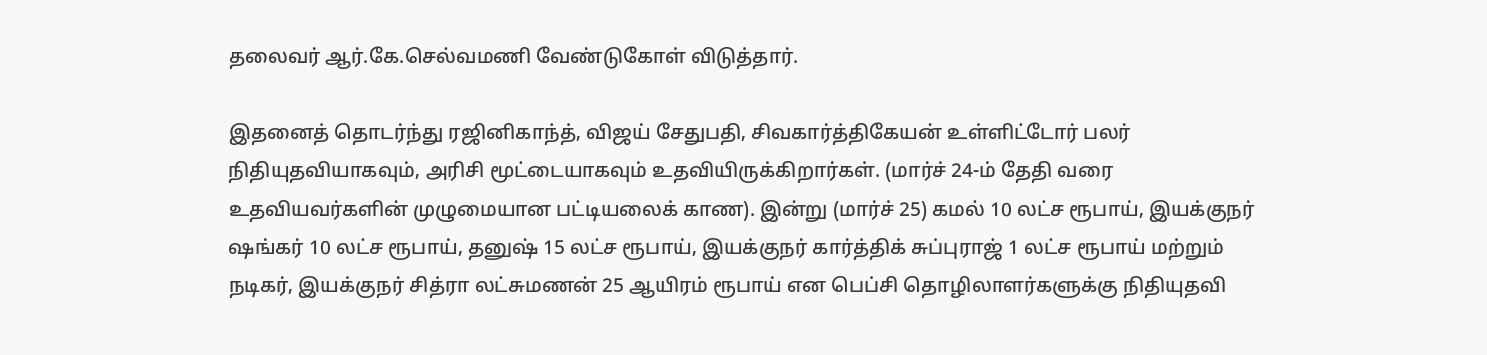தலைவர் ஆர்.கே.செல்வமணி வேண்டுகோள் விடுத்தார்.

இதனைத் தொடர்ந்து ரஜினிகாந்த், விஜய் சேதுபதி, சிவகார்த்திகேயன் உள்ளிட்டோர் பலர் நிதியுதவியாகவும், அரிசி மூட்டையாகவும் உதவியிருக்கிறார்கள். (மார்ச் 24-ம் தேதி வரை உதவியவர்களின் முழுமையான பட்டியலைக் காண). இன்று (மார்ச் 25) கமல் 10 லட்ச ரூபாய், இயக்குநர் ஷங்கர் 10 லட்ச ரூபாய், தனுஷ் 15 லட்ச ரூபாய், இயக்குநர் கார்த்திக் சுப்புராஜ் 1 லட்ச ரூபாய் மற்றும் நடிகர், இயக்குநர் சித்ரா லட்சுமணன் 25 ஆயிரம் ரூபாய் என பெப்சி தொழிலாளர்களுக்கு நிதியுதவி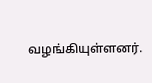வழங்கியுள்ளனர்.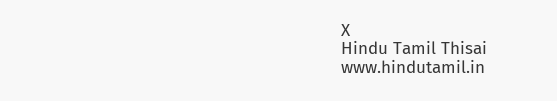X
Hindu Tamil Thisai
www.hindutamil.in